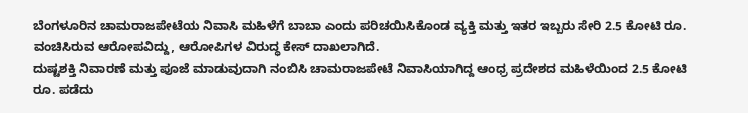ಬೆಂಗಳೂರಿನ ಚಾಮರಾಜಪೇಟೆಯ ನಿವಾಸಿ ಮಹಿಳೆಗೆ ಬಾಬಾ ಎಂದು ಪರಿಚಯಿಸಿಕೊಂಡ ವ್ಯಕ್ತಿ ಮತ್ತು ಇತರ ಇಬ್ಬರು ಸೇರಿ 2.5 ಕೋಟಿ ರೂ. ವಂಚಿಸಿರುವ ಆರೋಪವಿದ್ದು, ಆರೋಪಿಗಳ ವಿರುದ್ಧ ಕೇಸ್ ದಾಖಲಾಗಿದೆ.
ದುಷ್ಟಶಕ್ತಿ ನಿವಾರಣೆ ಮತ್ತು ಪೂಜೆ ಮಾಡುವುದಾಗಿ ನಂಬಿಸಿ ಚಾಮರಾಜಪೇಟೆ ನಿವಾಸಿಯಾಗಿದ್ದ ಆಂಧ್ರ ಪ್ರದೇಶದ ಮಹಿಳೆಯಿಂದ 2.5 ಕೋಟಿ ರೂ. ಪಡೆದು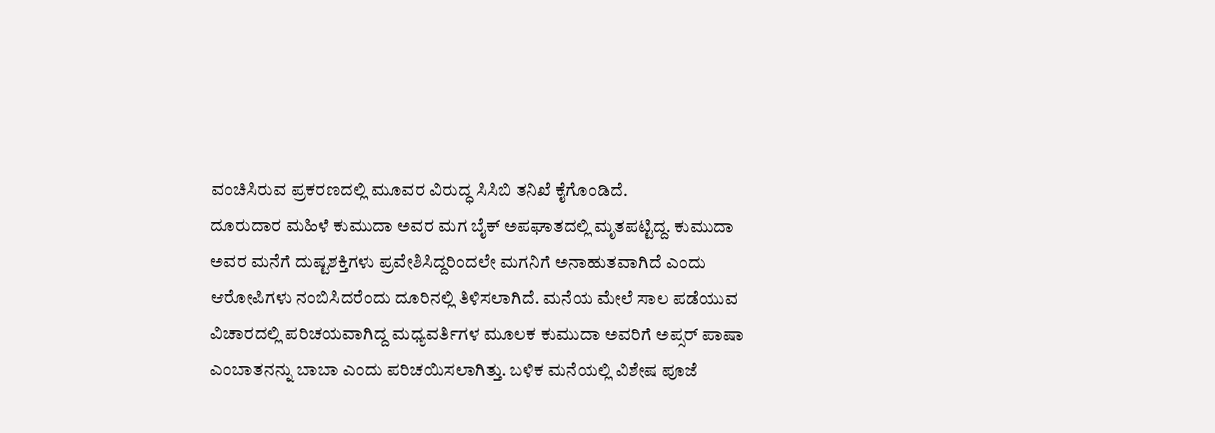ವಂಚಿಸಿರುವ ಪ್ರಕರಣದಲ್ಲಿ ಮೂವರ ವಿರುದ್ಧ ಸಿಸಿಬಿ ತನಿಖೆ ಕೈಗೊಂಡಿದೆ.
ದೂರುದಾರ ಮಹಿಳೆ ಕುಮುದಾ ಅವರ ಮಗ ಬೈಕ್ ಅಪಘಾತದಲ್ಲಿ ಮೃತಪಟ್ಟಿದ್ದ. ಕುಮುದಾ ಅವರ ಮನೆಗೆ ದುಷ್ಟಶಕ್ತಿಗಳು ಪ್ರವೇಶಿಸಿದ್ದರಿಂದಲೇ ಮಗನಿಗೆ ಅನಾಹುತವಾಗಿದೆ ಎಂದು ಆರೋಪಿಗಳು ನಂಬಿಸಿದರೆಂದು ದೂರಿನಲ್ಲಿ ತಿಳಿಸಲಾಗಿದೆ. ಮನೆಯ ಮೇಲೆ ಸಾಲ ಪಡೆಯುವ ವಿಚಾರದಲ್ಲಿ ಪರಿಚಯವಾಗಿದ್ದ ಮಧ್ಯವರ್ತಿಗಳ ಮೂಲಕ ಕುಮುದಾ ಅವರಿಗೆ ಅಪ್ಸರ್ ಪಾಷಾ ಎಂಬಾತನನ್ನು ಬಾಬಾ ಎಂದು ಪರಿಚಯಿಸಲಾಗಿತ್ತು. ಬಳಿಕ ಮನೆಯಲ್ಲಿ ವಿಶೇಷ ಪೂಜೆ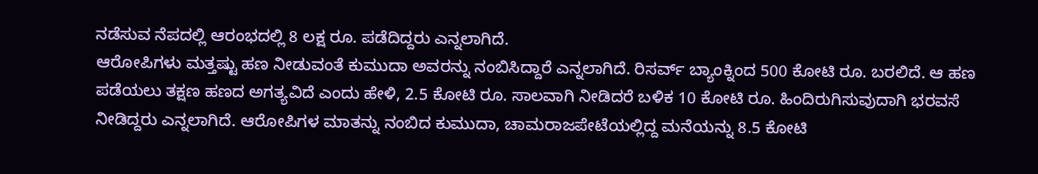ನಡೆಸುವ ನೆಪದಲ್ಲಿ ಆರಂಭದಲ್ಲಿ 8 ಲಕ್ಷ ರೂ. ಪಡೆದಿದ್ದರು ಎನ್ನಲಾಗಿದೆ.
ಆರೋಪಿಗಳು ಮತ್ತಷ್ಟು ಹಣ ನೀಡುವಂತೆ ಕುಮುದಾ ಅವರನ್ನು ನಂಬಿಸಿದ್ದಾರೆ ಎನ್ನಲಾಗಿದೆ. ರಿಸರ್ವ್ ಬ್ಯಾಂಕ್ನಿಂದ 500 ಕೋಟಿ ರೂ. ಬರಲಿದೆ. ಆ ಹಣ ಪಡೆಯಲು ತಕ್ಷಣ ಹಣದ ಅಗತ್ಯವಿದೆ ಎಂದು ಹೇಳಿ, 2.5 ಕೋಟಿ ರೂ. ಸಾಲವಾಗಿ ನೀಡಿದರೆ ಬಳಿಕ 10 ಕೋಟಿ ರೂ. ಹಿಂದಿರುಗಿಸುವುದಾಗಿ ಭರವಸೆ ನೀಡಿದ್ದರು ಎನ್ನಲಾಗಿದೆ. ಆರೋಪಿಗಳ ಮಾತನ್ನು ನಂಬಿದ ಕುಮುದಾ, ಚಾಮರಾಜಪೇಟೆಯಲ್ಲಿದ್ದ ಮನೆಯನ್ನು 8.5 ಕೋಟಿ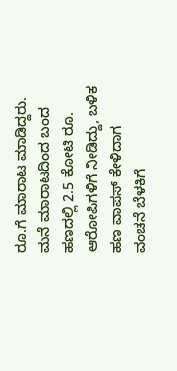ರೂ.ಗೆ ಮಾರಾಟ ಮಾಡಿದ್ದರು. ಮನೆ ಮಾರಾಟದಿಂದ ಬಂದ ಹಣದಲ್ಲಿ 2.5 ಕೋಟಿ ರೂ. ಆರೋಪಿಗಳಿಗೆ ನೀಡಿದ್ದು, ಬಳಿಕ ಹಣ ವಾಪಸ್ ಕೇಳಿದಾಗ ವಂಚನೆ ಬೆಳಕಿಗೆ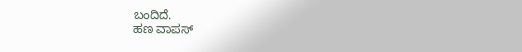ಬಂದಿದೆ.
ಹಣ ವಾಪಸ್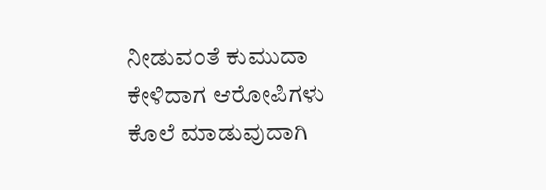ನೀಡುವಂತೆ ಕುಮುದಾ ಕೇಳಿದಾಗ ಆರೋಪಿಗಳು ಕೊಲೆ ಮಾಡುವುದಾಗಿ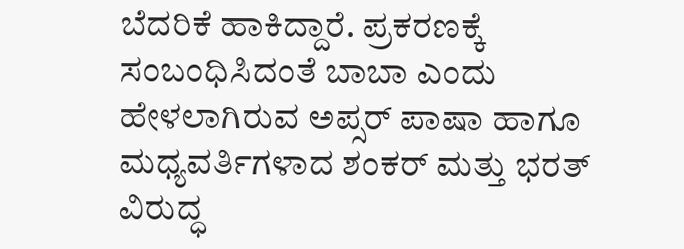ಬೆದರಿಕೆ ಹಾಕಿದ್ದಾರೆ. ಪ್ರಕರಣಕ್ಕೆ ಸಂಬಂಧಿಸಿದಂತೆ ಬಾಬಾ ಎಂದು ಹೇಳಲಾಗಿರುವ ಅಪ್ಸರ್ ಪಾಷಾ ಹಾಗೂ ಮಧ್ಯವರ್ತಿಗಳಾದ ಶಂಕರ್ ಮತ್ತು ಭರತ್ ವಿರುದ್ಧ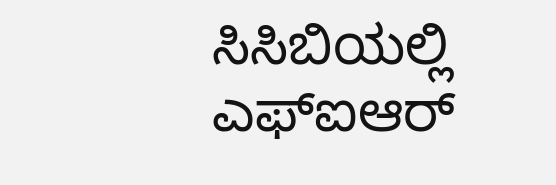ಸಿಸಿಬಿಯಲ್ಲಿ ಎಫ್ಐಆರ್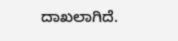ದಾಖಲಾಗಿದೆ.